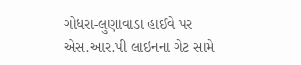ગોધરા-લુણાવાડા હાઈવે પર એસ.આર.પી લાઇનના ગેટ સામે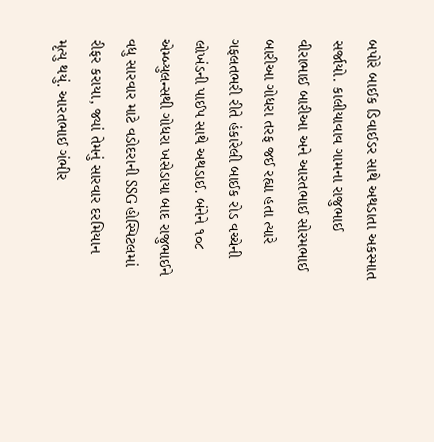બપોરે બાઈક ડિવાઈડર સાથે અથડાતા અકસ્માત સર્જાયો. કાલીયાવાવ ગામના રાજુભાઈ વીરાભાઈ બારીઆ અને આરતભાઈ સોરમભાઈ બારીઆ ગોધરા તરફ જઈ રહ્યા હતા ત્યારે ગફલતભરી રીતે હંકારેલી બાઈક રોડ વચ્ચેની લોખંડની પાઈપ સાથે અથડાઈ. બંનેને ૧૦૮ એમ્બ્યુલન્સથી ગોધરા ખસેડાયા બાદ રાજુભાઈને વધુ સારવાર માટે વડોદરાની SSG હોસ્પિટલમાં રીફર કરાયા, જ્યાં તેમનું સારવાર દરમિયાન મૃત્યુ થયું. આરતભાઈ ગંભીર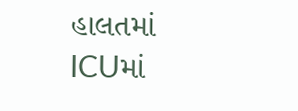હાલતમાં ICUમાં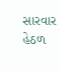સારવાર હેઠળ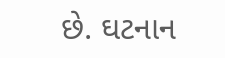છે. ઘટનાન